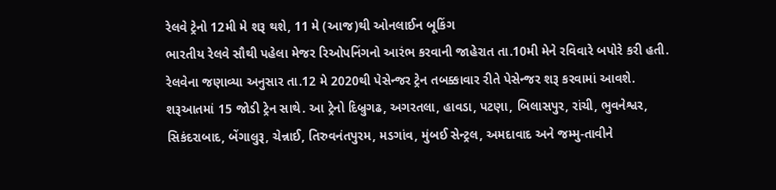રેલવે ટ્રેનો 12મી મે શરૂ થશે, 11 મે (આજ)થી ઓનલાઈન બૂકિંગ
ભારતીય રેલવે સૌથી પહેલા મેજર રિઓપનિંગનો આરંભ કરવાની જાહેરાત તા.10મી મેને રવિવારે બપોરે કરી હતી. રેલવેના જણાવ્યા અનુસાર તા.12 મે 2020થી પેસેન્જર ટ્રેન તબક્કાવાર રીતે પેસેન્જર શરૂ કરવામાં આવશે.
શરૂઆતમાં 15 જોડી ટ્રેન સાથે. આ ટ્રેનો દિબ્રુગઢ, અગરતલા, હાવડા, પટણા, બિલાસપુર, રાંચી, ભુવનેશ્વર, સિકંદરાબાદ, બેંગાલુરૂ, ચેન્નાઈ, તિરુવનંતપુરમ, મડગાંવ, મુંબઈ સેન્ટ્રલ, અમદાવાદ અને જમ્મુ-તાવીને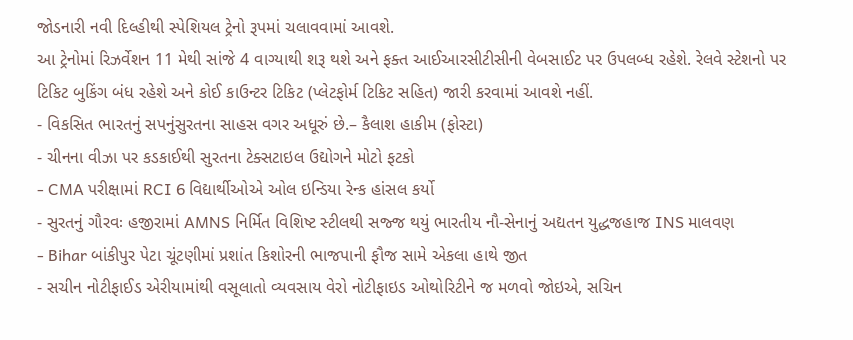જોડનારી નવી દિલ્હીથી સ્પેશિયલ ટ્રેનો રૂપમાં ચલાવવામાં આવશે.
આ ટ્રેનોમાં રિઝર્વેશન 11 મેથી સાંજે 4 વાગ્યાથી શરૂ થશે અને ફક્ત આઈઆરસીટીસીની વેબસાઈટ પર ઉપલબ્ધ રહેશે. રેલવે સ્ટેશનો પર ટિકિટ બુકિંગ બંધ રહેશે અને કોઈ કાઉન્ટર ટિકિટ (પ્લેટફોર્મ ટિકિટ સહિત) જારી કરવામાં આવશે નહીં.
- વિકસિત ભારતનું સપનુંસુરતના સાહસ વગર અધૂરું છે.– કૈલાશ હાકીમ (ફોસ્ટા)
- ચીનના વીઝા પર કડકાઈથી સુરતના ટેક્સટાઇલ ઉદ્યોગને મોટો ફટકો
- CMA પરીક્ષામાં RCI 6 વિદ્યાર્થીઓએ ઓલ ઇન્ડિયા રેન્ક હાંસલ કર્યો
- સુરતનું ગૌરવઃ હજીરામાં AMNS નિર્મિત વિશિષ્ટ સ્ટીલથી સજ્જ થયું ભારતીય નૌ-સેનાનું અદ્યતન યુદ્ધજહાજ INS માલવણ
- Bihar બાંકીપુર પેટા ચૂંટણીમાં પ્રશાંત કિશોરની ભાજપાની ફૌજ સામે એકલા હાથે જીત
- સચીન નોટીફાઈડ એરીયામાંથી વસૂલાતો વ્યવસાય વેરો નોટીફાઇડ ઓથોરિટીને જ મળવો જોઇએ, સચિન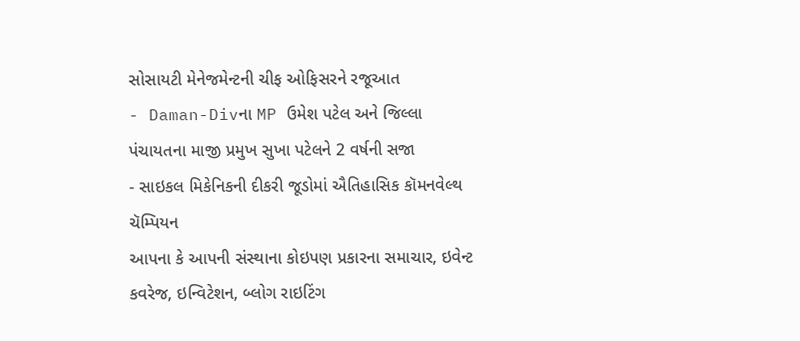સોસાયટી મેનેજમેન્ટની ચીફ ઓફિસરને રજૂઆત
- Daman-Divના MP ઉમેશ પટેલ અને જિલ્લા પંચાયતના માજી પ્રમુખ સુખા પટેલને 2 વર્ષની સજા
- સાઇકલ મિકેનિકની દીકરી જૂડોમાં ઐતિહાસિક કૉમનવેલ્થ ચૅમ્પિયન
આપના કે આપની સંસ્થાના કોઇપણ પ્રકારના સમાચાર, ઇવેન્ટ કવરેજ, ઇન્વિટેશન, બ્લોગ રાઇટિંગ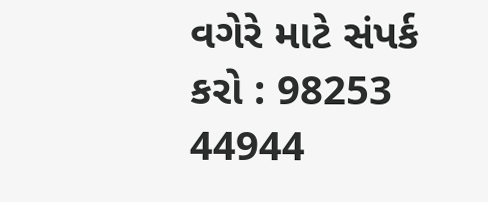વગેરે માટે સંપર્ક કરો : 98253 44944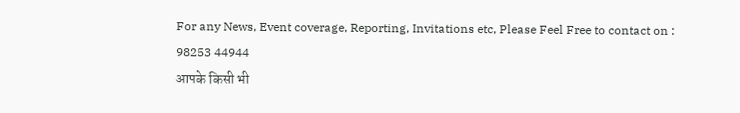For any News, Event coverage, Reporting, Invitations etc, Please Feel Free to contact on : 98253 44944
आपके किसी भी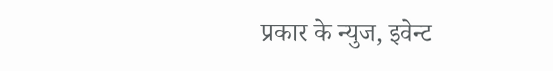प्रकार के न्युज, इवेन्ट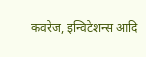कवरेज, इन्विटेशन्स आदि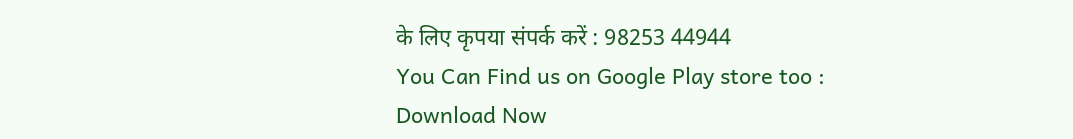के लिए कृपया संपर्क करें : 98253 44944
You Can Find us on Google Play store too : Download Now